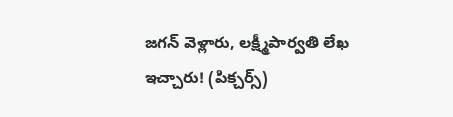జగన్ వెళ్లారు, లక్ష్మీపార్వతి లేఖ ఇచ్చారు! (పిక్చర్స్)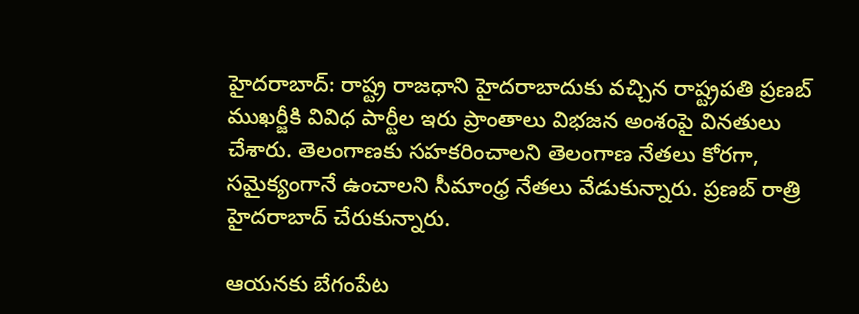హైదరాబాద్: రాష్ట్ర రాజధాని హైదరాబాదుకు వచ్చిన రాష్ట్రపతి ప్రణబ్ ముఖర్జీకి వివిధ పార్టీల ఇరు ప్రాంతాలు విభజన అంశంపై వినతులు చేశారు. తెలంగాణకు సహకరించాలని తెలంగాణ నేతలు కోరగా, సమైక్యంగానే ఉంచాలని సీమాంధ్ర నేతలు వేడుకున్నారు. ప్రణబ్ రాత్రి హైదరాబాద్ చేరుకున్నారు.

ఆయనకు బేగంపేట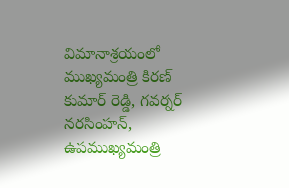విమానాశ్రయంలో ముఖ్యమంత్రి కిరణ్ కుమార్ రెడ్డి, గవర్నర్ నరసింహన్, ఉపముఖ్యమంత్రి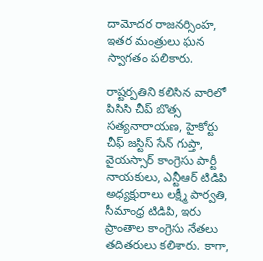దామోదర రాజనర్సింహ, ఇతర మంత్రులు ఘన స్వాగతం పలికారు.

రాష్టర్పతిని కలిసిన వారిలో పిసిసి చీప్ బొత్స సత్యనారాయణ, హైకోర్టు చీఫ్ జస్టిస్ సేన్ గుప్తా, వైయస్సార్ కాంగ్రెసు పార్టీ నాయకులు, ఎన్టీఆర్ టిడిపి అధ్యక్షురాలు లక్ష్మీ పార్వతి, సీమాంధ్ర టిడిపి, ఇరు ప్రాంతాల కాంగ్రెసు నేతలు తదితరులు కలిశారు. కాగా,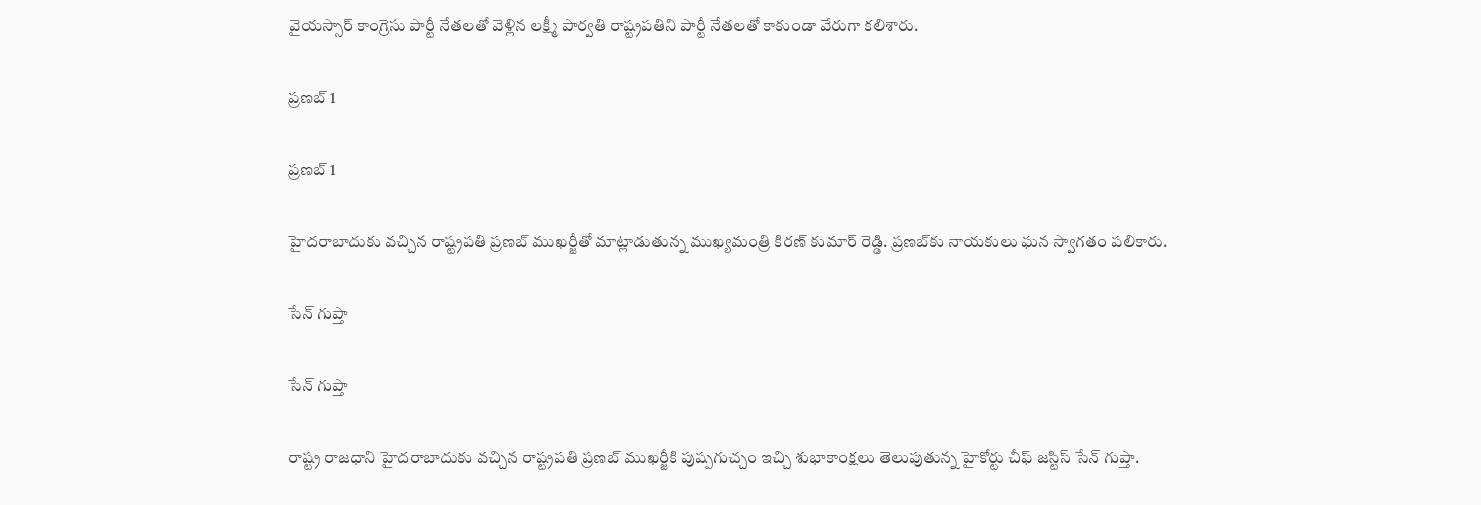వైయస్సార్ కాంగ్రెసు పార్టీ నేతలతో వెళ్లిన లక్ష్మీ పార్వతి రాష్ట్రపతిని పార్టీ నేతలతో కాకుండా వేరుగా కలిశారు.

ప్రణబ్ 1

ప్రణబ్ 1

హైదరాబాదుకు వచ్చిన రాష్ట్రపతి ప్రణబ్ ముఖర్జీతో మాట్లాడుతున్న ముఖ్యమంత్రి కిరణ్ కుమార్ రెడ్డి. ప్రణబ్‌కు నాయకులు ఘన స్వాగతం పలికారు.

సేన్ గుప్తా

సేన్ గుప్తా

రాష్ట్ర రాజధాని హైదరాబాదుకు వచ్చిన రాష్ట్రపతి ప్రణబ్ ముఖర్జీకి పుష్పగుచ్చం ఇచ్చి శుభాకాంక్షలు తెలుపుతున్న హైకోర్టు చీఫ్ జస్టిస్ సేన్ గుప్తా.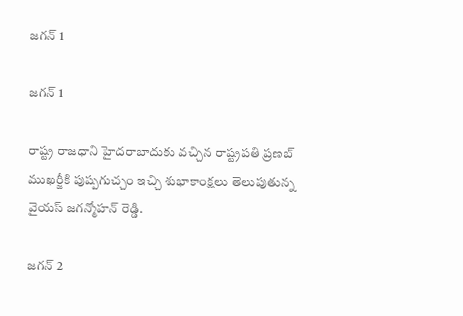జగన్ 1

జగన్ 1

రాష్ట్ర రాజధాని హైదరాబాదుకు వచ్చిన రాష్ట్రపతి ప్రణబ్ ముఖర్జీకి పుష్పగుచ్చం ఇచ్చి శుభాకాంక్షలు తెలుపుతున్న వైయస్ జగన్మోహన్ రెడ్డి.

జగన్ 2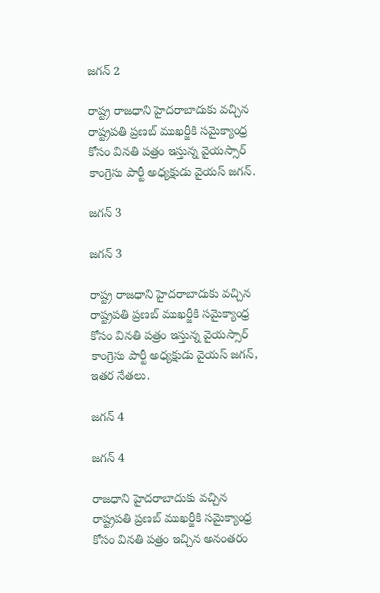జగన్ 2

రాష్ట్ర రాజధాని హైదరాబాదుకు వచ్చిన రాష్ట్రపతి ప్రణబ్ ముఖర్జీకి సమైక్యాంధ్ర కోసం వినతి పత్రం ఇస్తున్న వైయస్సార్ కాంగ్రెసు పార్టీ అధ్యక్షుడు వైయస్ జగన్.

జగన్ 3

జగన్ 3

రాష్ట్ర రాజధాని హైదరాబాదుకు వచ్చిన రాష్ట్రపతి ప్రణబ్ ముఖర్జీకి సమైక్యాంధ్ర కోసం వినతి పత్రం ఇస్తున్న వైయస్సార్ కాంగ్రెసు పార్టీ అధ్యక్షుడు వైయస్ జగన్, ఇతర నేతలు.

జగన్ 4

జగన్ 4

రాజధాని హైదరాబాదుకు వచ్చిన రాష్ట్రపతి ప్రణబ్ ముఖర్జీకి సమైక్యాంధ్ర కోసం వినతి పత్రం ఇచ్చిన అనంతరం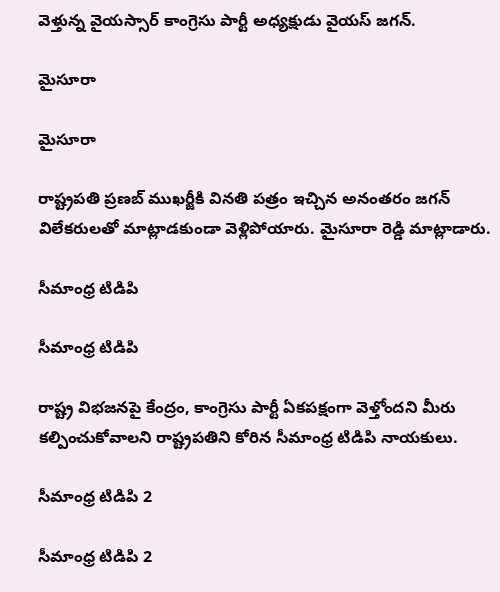వెళ్తున్న వైయస్సార్ కాంగ్రెసు పార్టీ అధ్యక్షుడు వైయస్ జగన్.

మైసూరా

మైసూరా

రాష్ట్రపతి ప్రణబ్ ముఖర్జీకి వినతి పత్రం ఇచ్చిన అనంతరం జగన్ విలేకరులతో మాట్లాడకుండా వెళ్లిపోయారు. మైసూరా రెడ్డి మాట్లాడారు.

సీమాంధ్ర టిడిపి

సీమాంధ్ర టిడిపి

రాష్ట్ర విభజనపై కేంద్రం, కాంగ్రెసు పార్టీ ఏకపక్షంగా వెళ్తోందని మీరు కల్పించుకోవాలని రాష్ట్రపతిని కోరిన సీమాంధ్ర టిడిపి నాయకులు.

సీమాంధ్ర టిడిపి 2

సీమాంధ్ర టిడిపి 2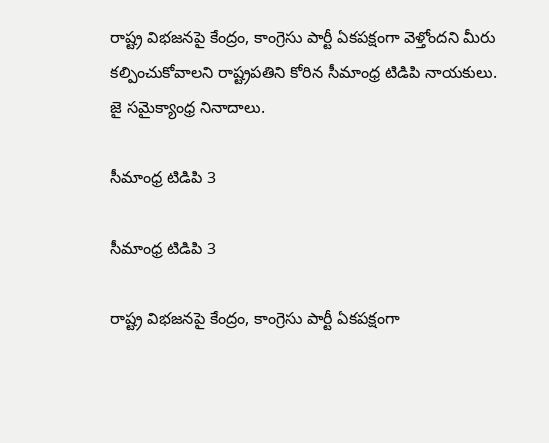రాష్ట్ర విభజనపై కేంద్రం, కాంగ్రెసు పార్టీ ఏకపక్షంగా వెళ్తోందని మీరు కల్పించుకోవాలని రాష్ట్రపతిని కోరిన సీమాంధ్ర టిడిపి నాయకులు. జై సమైక్యాంధ్ర నినాదాలు.

సీమాంధ్ర టిడిపి 3

సీమాంధ్ర టిడిపి 3

రాష్ట్ర విభజనపై కేంద్రం, కాంగ్రెసు పార్టీ ఏకపక్షంగా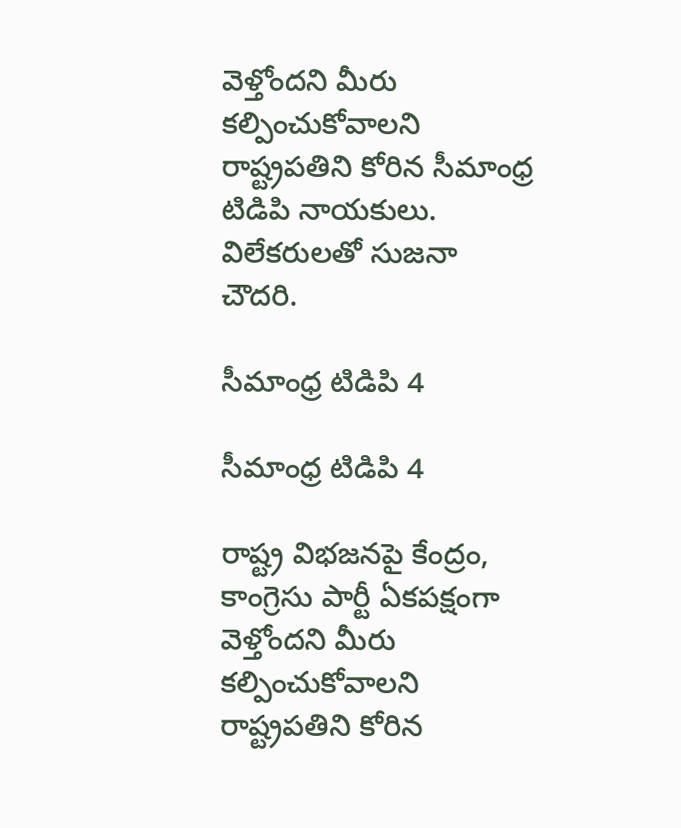వెళ్తోందని మీరు కల్పించుకోవాలని రాష్ట్రపతిని కోరిన సీమాంధ్ర టిడిపి నాయకులు. విలేకరులతో సుజనా చౌదరి.

సీమాంధ్ర టిడిపి 4

సీమాంధ్ర టిడిపి 4

రాష్ట్ర విభజనపై కేంద్రం, కాంగ్రెసు పార్టీ ఏకపక్షంగా వెళ్తోందని మీరు కల్పించుకోవాలని రాష్ట్రపతిని కోరిన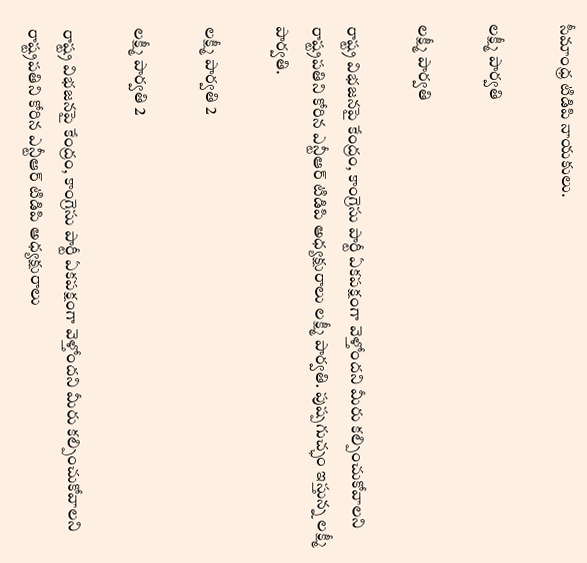సీమాంధ్ర టిడిపి నాయకులు.

లక్ష్మీ పార్వతి

లక్ష్మీ పార్వతి

రాష్ట్ర విభజనపై కేంద్రం, కాంగ్రెసు పార్టీ ఏకపక్షంగా వెళ్తోందని మీరు కల్పించుకోవాలని రాష్ట్రపతిని కోరిన ఎన్టీఆర్ టిడిపి అధ్యక్షురాలు లక్ష్మీ పార్వతి. పుష్పగుచ్ఛం ఇస్తున్న లక్ష్మీ పార్వతి.

లక్ష్మీ పార్వతి 2

లక్ష్మీ పార్వతి 2

రాష్ట్ర విభజనపై కేంద్రం, కాంగ్రెసు పార్టీ ఏకపక్షంగా వెళ్తోందని మీరు కల్పించుకోవాలని రాష్ట్రపతిని కోరిన ఎన్టీఆర్ టిడిపి అధ్యక్షురాలు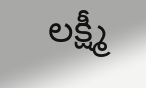లక్ష్మీ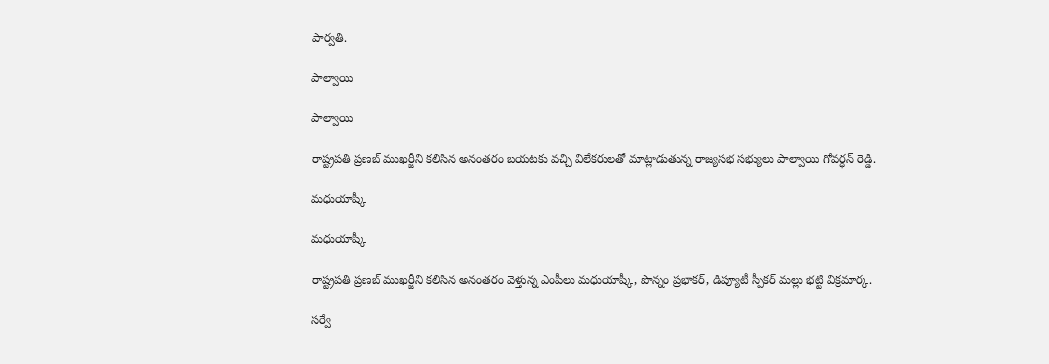పార్వతి.

పాల్వాయి

పాల్వాయి

రాష్ట్రపతి ప్రణబ్ ముఖర్జీని కలిసిన అనంతరం బయటకు వచ్చి విలేకరులతో మాట్లాడుతున్న రాజ్యసభ సభ్యులు పాల్వాయి గోవర్ధన్ రెడ్డి.

మధుయాష్కీ

మధుయాష్కీ

రాష్ట్రపతి ప్రణబ్ ముఖర్జీని కలిసిన అనంతరం వెళ్తున్న ఎంపీలు మధుయాష్కీ, పొన్నం ప్రభాకర్, డిప్యూటీ స్పీకర్ మల్లు భట్టి విక్రమార్క.

సర్వే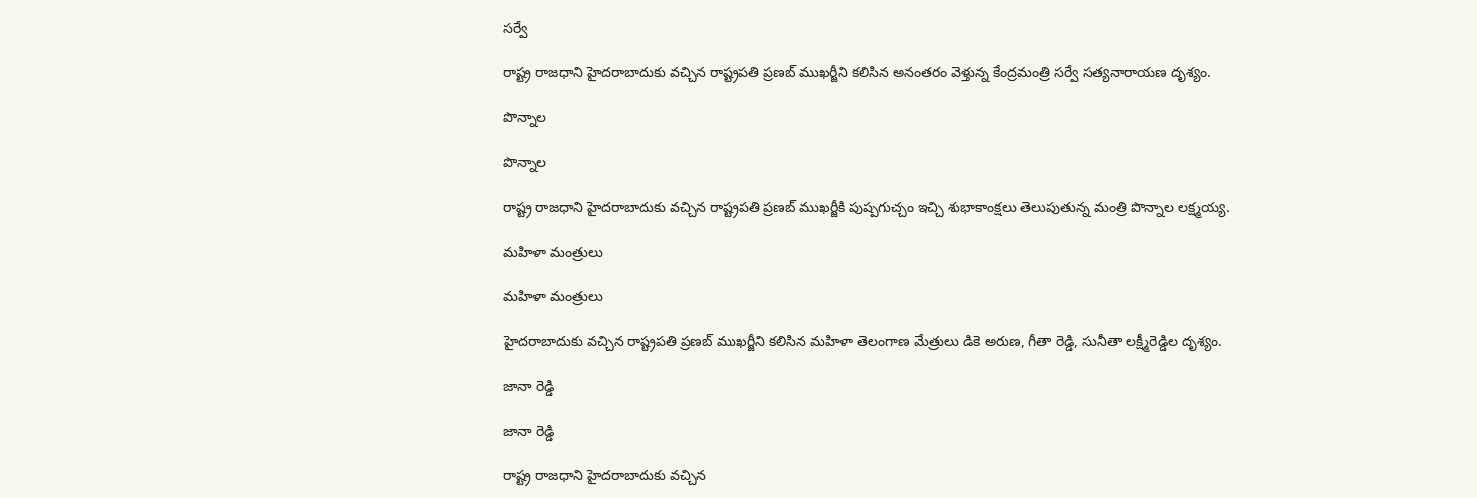సర్వే

రాష్ట్ర రాజధాని హైదరాబాదుకు వచ్చిన రాష్ట్రపతి ప్రణబ్ ముఖర్జీని కలిసిన అనంతరం వెళ్తున్న కేంద్రమంత్రి సర్వే సత్యనారాయణ దృశ్యం.

పొన్నాల

పొన్నాల

రాష్ట్ర రాజధాని హైదరాబాదుకు వచ్చిన రాష్ట్రపతి ప్రణబ్ ముఖర్జీకి పుష్పగుచ్చం ఇచ్చి శుభాకాంక్షలు తెలుపుతున్న మంత్రి పొన్నాల లక్ష్మయ్య.

మహిళా మంత్రులు

మహిళా మంత్రులు

హైదరాబాదుకు వచ్చిన రాష్ట్రపతి ప్రణబ్ ముఖర్జీని కలిసిన మహిళా తెలంగాణ మేత్రులు డికె అరుణ, గీతా రెడ్డి, సునీతా లక్ష్మీరెడ్డిల దృశ్యం.

జానా రెడ్డి

జానా రెడ్డి

రాష్ట్ర రాజధాని హైదరాబాదుకు వచ్చిన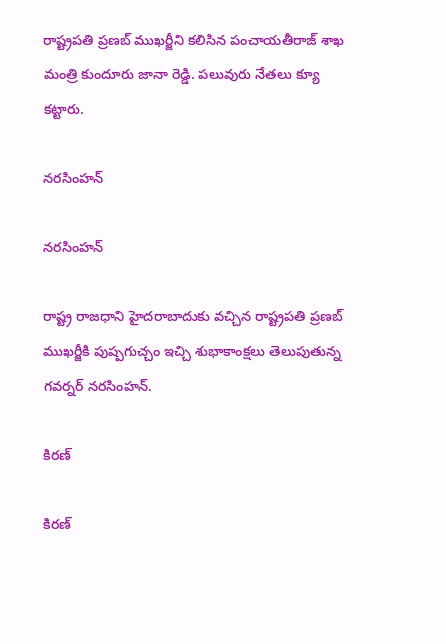రాష్ట్రపతి ప్రణబ్ ముఖర్జీని కలిసిన పంచాయతీరాజ్ శాఖ మంత్రి కుందూరు జానా రెడ్డి. పలువురు నేతలు క్యూ కట్టారు.

నరసింహన్

నరసింహన్

రాష్ట్ర రాజధాని హైదరాబాదుకు వచ్చిన రాష్ట్రపతి ప్రణబ్ ముఖర్జీకి పుష్పగుచ్చం ఇచ్చి శుభాకాంక్షలు తెలుపుతున్న గవర్నర్ నరసింహన్.

కిరణ్

కిరణ్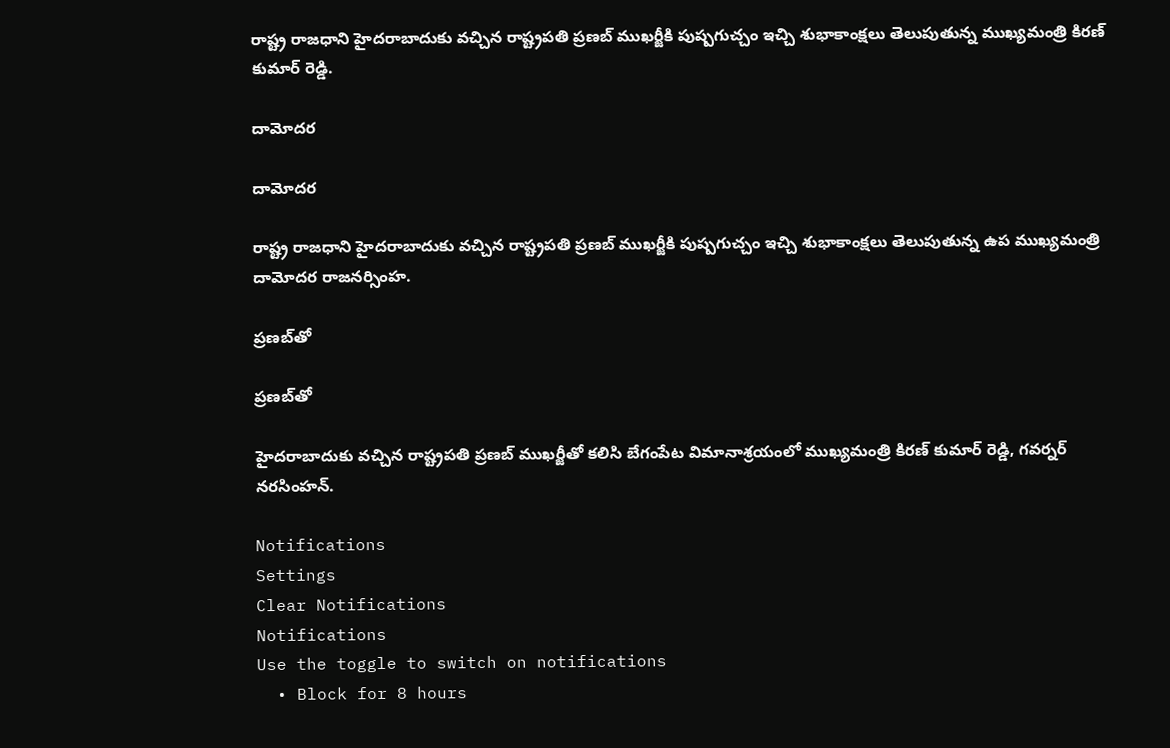రాష్ట్ర రాజధాని హైదరాబాదుకు వచ్చిన రాష్ట్రపతి ప్రణబ్ ముఖర్జీకి పుష్పగుచ్చం ఇచ్చి శుభాకాంక్షలు తెలుపుతున్న ముఖ్యమంత్రి కిరణ్ కుమార్ రెడ్డి.

దామోదర

దామోదర

రాష్ట్ర రాజధాని హైదరాబాదుకు వచ్చిన రాష్ట్రపతి ప్రణబ్ ముఖర్జీకి పుష్పగుచ్చం ఇచ్చి శుభాకాంక్షలు తెలుపుతున్న ఉప ముఖ్యమంత్రి దామోదర రాజనర్సింహ.

ప్రణబ్‌తో

ప్రణబ్‌తో

హైదరాబాదుకు వచ్చిన రాష్ట్రపతి ప్రణబ్ ముఖర్జీతో కలిసి బేగంపేట విమానాశ్రయంలో ముఖ్యమంత్రి కిరణ్ కుమార్ రెడ్డి, గవర్నర్ నరసింహన్.

Notifications
Settings
Clear Notifications
Notifications
Use the toggle to switch on notifications
  • Block for 8 hours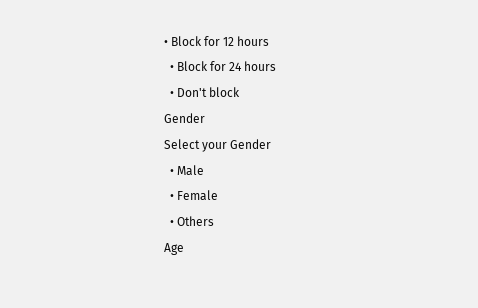• Block for 12 hours
  • Block for 24 hours
  • Don't block
Gender
Select your Gender
  • Male
  • Female
  • Others
Age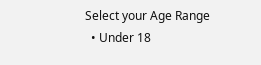Select your Age Range
  • Under 18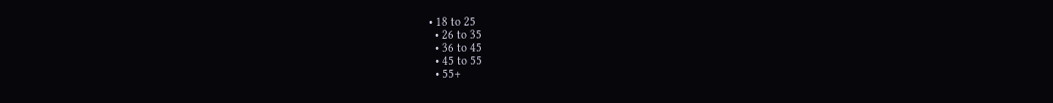• 18 to 25
  • 26 to 35
  • 36 to 45
  • 45 to 55
  • 55+